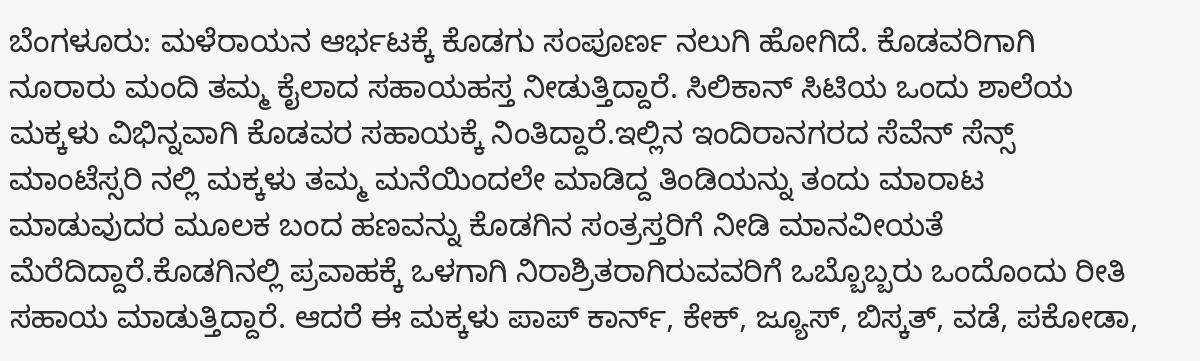ಬೆಂಗಳೂರು: ಮಳೆರಾಯನ ಆರ್ಭಟಕ್ಕೆ ಕೊಡಗು ಸಂಪೂರ್ಣ ನಲುಗಿ ಹೋಗಿದೆ. ಕೊಡವರಿಗಾಗಿ ನೂರಾರು ಮಂದಿ ತಮ್ಮ ಕೈಲಾದ ಸಹಾಯಹಸ್ತ ನೀಡುತ್ತಿದ್ದಾರೆ. ಸಿಲಿಕಾನ್ ಸಿಟಿಯ ಒಂದು ಶಾಲೆಯ ಮಕ್ಕಳು ವಿಭಿನ್ನವಾಗಿ ಕೊಡವರ ಸಹಾಯಕ್ಕೆ ನಿಂತಿದ್ದಾರೆ.ಇಲ್ಲಿನ ಇಂದಿರಾನಗರದ ಸೆವೆನ್ ಸೆನ್ಸ್ ಮಾಂಟೆಸ್ಸರಿ ನಲ್ಲಿ ಮಕ್ಕಳು ತಮ್ಮ ಮನೆಯಿಂದಲೇ ಮಾಡಿದ್ದ ತಿಂಡಿಯನ್ನು ತಂದು ಮಾರಾಟ ಮಾಡುವುದರ ಮೂಲಕ ಬಂದ ಹಣವನ್ನು ಕೊಡಗಿನ ಸಂತ್ರಸ್ತರಿಗೆ ನೀಡಿ ಮಾನವೀಯತೆ ಮೆರೆದಿದ್ದಾರೆ.ಕೊಡಗಿನಲ್ಲಿ ಪ್ರವಾಹಕ್ಕೆ ಒಳಗಾಗಿ ನಿರಾಶ್ರಿತರಾಗಿರುವವರಿಗೆ ಒಬ್ಬೊಬ್ಬರು ಒಂದೊಂದು ರೀತಿ ಸಹಾಯ ಮಾಡುತ್ತಿದ್ದಾರೆ. ಆದರೆ ಈ ಮಕ್ಕಳು ಪಾಪ್ ಕಾರ್ನ್, ಕೇಕ್, ಜ್ಯೂಸ್, ಬಿಸ್ಕತ್, ವಡೆ, ಪಕೋಡಾ,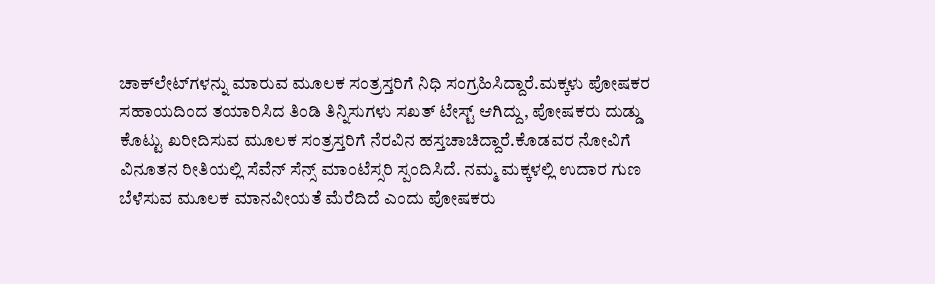ಚಾಕ್‍ಲೇಟ್‍ಗಳನ್ನು ಮಾರುವ ಮೂಲಕ ಸಂತ್ರಸ್ತರಿಗೆ ನಿಧಿ ಸಂಗ್ರಹಿಸಿದ್ದಾರೆ.ಮಕ್ಕಳು ಪೋಷಕರ ಸಹಾಯದಿಂದ ತಯಾರಿಸಿದ ತಿಂಡಿ ತಿನ್ನಿಸುಗಳು ಸಖತ್ ಟೇಸ್ಟ್ ಆಗಿದ್ದು, ಪೋಷಕರು ದುಡ್ಡು ಕೊಟ್ಟು ಖರೀದಿಸುವ ಮೂಲಕ ಸಂತ್ರಸ್ತರಿಗೆ ನೆರವಿನ ಹಸ್ತಚಾಚಿದ್ದಾರೆ.ಕೊಡವರ ನೋವಿಗೆ ವಿನೂತನ ರೀತಿಯಲ್ಲಿ ಸೆವೆನ್ ಸೆನ್ಸ್ ಮಾಂಟೆಸ್ಸರಿ ಸ್ಪಂದಿಸಿದೆ. ನಮ್ಮ ಮಕ್ಕಳಲ್ಲಿ ಉದಾರ ಗುಣ ಬೆಳೆಸುವ ಮೂಲಕ ಮಾನವೀಯತೆ ಮೆರೆದಿದೆ ಎಂದು ಪೋಷಕರು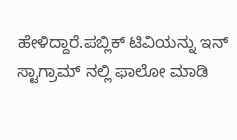ಹೇಳಿದ್ದಾರೆ.ಪಬ್ಲಿಕ್ ಟಿವಿಯನ್ನು ಇನ್ ಸ್ಟಾಗ್ರಾಮ್ ನಲ್ಲಿ ಫಾಲೋ ಮಾಡಿ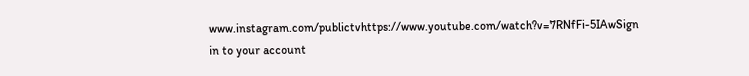www.instagram.com/publictvhttps://www.youtube.com/watch?v=7RNfFi-5IAwSign in to your account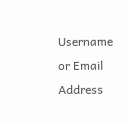Username or Email Address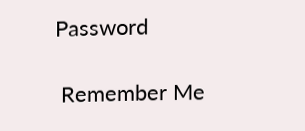Password

 Remember Me